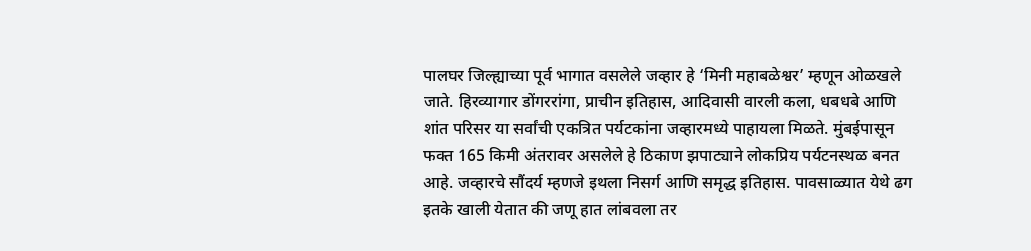पालघर जिल्ह्याच्या पूर्व भागात वसलेले जव्हार हे ‘मिनी महाबळेश्वर’ म्हणून ओळखले जाते. हिरव्यागार डोंगररांगा, प्राचीन इतिहास, आदिवासी वारली कला, धबधबे आणि शांत परिसर या सर्वांची एकत्रित पर्यटकांना जव्हारमध्ये पाहायला मिळते. मुंबईपासून फक्त 165 किमी अंतरावर असलेले हे ठिकाण झपाट्याने लोकप्रिय पर्यटनस्थळ बनत आहे. जव्हारचे सौंदर्य म्हणजे इथला निसर्ग आणि समृद्ध इतिहास. पावसाळ्यात येथे ढग इतके खाली येतात की जणू हात लांबवला तर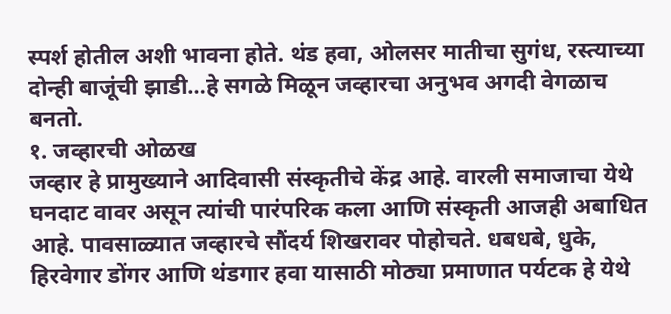स्पर्श होतील अशी भावना होते. थंड हवा, ओलसर मातीचा सुगंध, रस्त्याच्या दोन्ही बाजूंची झाडी…हे सगळे मिळून जव्हारचा अनुभव अगदी वेगळाच बनतो.
१. जव्हारची ओळख
जव्हार हे प्रामुख्याने आदिवासी संस्कृतीचे केंद्र आहे. वारली समाजाचा येथे घनदाट वावर असून त्यांची पारंपरिक कला आणि संस्कृती आजही अबाधित आहे. पावसाळ्यात जव्हारचे सौंदर्य शिखरावर पोहोचते. धबधबे, धुके, हिरवेगार डोंगर आणि थंडगार हवा यासाठी मोठ्या प्रमाणात पर्यटक हे येथे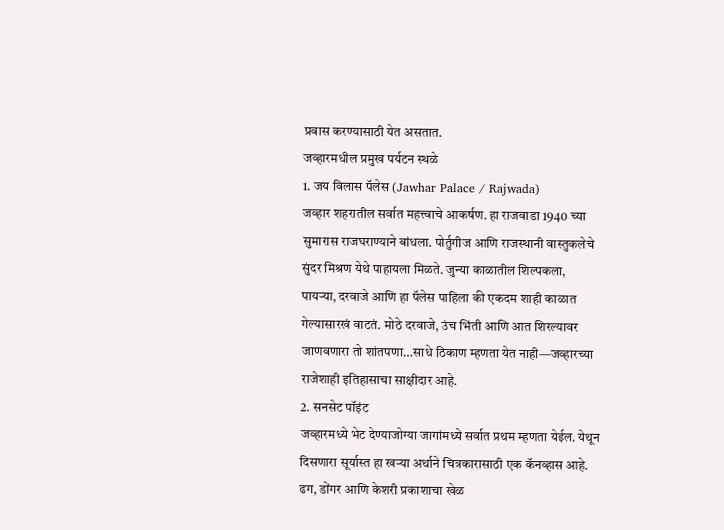प्रवास करण्यासाठी येत असतात.
जव्हारमधील प्रमुख पर्यटन स्थळे
1. जय विलास पॅलेस (Jawhar Palace / Rajwada)
जव्हार शहरातील सर्वात महत्त्वाचे आकर्षण. हा राजवाडा 1940 च्या सुमारास राजघराण्याने बांधला. पोर्तुगीज आणि राजस्थानी वास्तुकलेचे सुंदर मिश्रण येथे पाहायला मिळते. जुन्या काळातील शिल्पकला, पायऱ्या, दरवाजे आणि हा पॅलेस पाहिला की एकदम शाही काळात गेल्यासारखं वाटतं. मोठे दरवाजे, उंच भिंती आणि आत शिरल्यावर जाणवणारा तो शांतपणा…साधे ठिकाण म्हणता येत नाही—जव्हारच्या राजेशाही इतिहासाचा साक्षीदार आहे.
2. सनसेट पॉइंट
जव्हारमध्ये भेट देण्याजोग्या जागांमध्ये सर्वात प्रथम म्हणता येईल. येथून दिसणारा सूर्यास्त हा खऱ्या अर्थाने चित्रकारासाठी एक कॅनव्हास आहे. ढग, डोंगर आणि केशरी प्रकाशाचा खेळ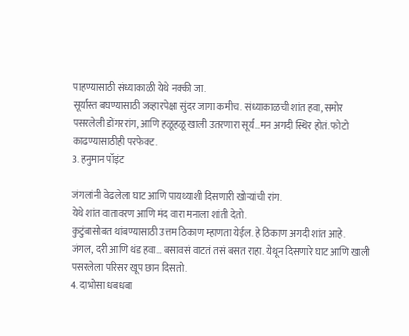पाहण्यासाठी संध्याकाळी येथे नक्की जा.
सूर्यास्त बघण्यासाठी जव्हारपेक्षा सुंदर जागा कमीच. संध्याकाळची शांत हवा, समोर पसरलेली डोंगररांग, आणि हळूहळू खाली उतरणारा सूर्य…मन अगदी स्थिर होतं. फोटो काढण्यासाठीही परफेक्ट.
3. हनुमान पॉइंट

जंगलांनी वेढलेला घाट आणि पायथ्याशी दिसणारी खोऱ्यांची रांग.
येथे शांत वातावरण आणि मंद वारा मनाला शांती देतो.
कुटुंबासोबत थांबण्यासाठी उत्तम ठिकाण म्हाणता येईल. हे ठिकाण अगदी शांत आहे.
जंगल, दरी आणि थंड हवा… बसावसं वाटतं तसं बसत राहा. येथून दिसणारे घाट आणि खाली पसरलेला परिसर खूप छान दिसतो.
4. दाभोसा धबधबा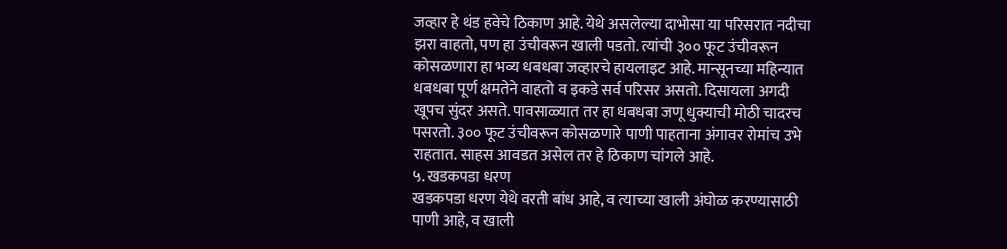जव्हार हे थंड हवेचे ठिकाण आहे. येथे असलेल्या दाभोसा या परिसरात नदीचा झरा वाहतो, पण हा उंचीवरून खाली पडतो. त्यांची ३०० फूट उंचीवरून कोसळणारा हा भव्य धबधबा जव्हारचे हायलाइट आहे. मान्सूनच्या महिन्यात धबधबा पूर्ण क्षमतेने वाहतो व इकडे सर्व परिसर असतो. दिसायला अगदी खूपच सुंदर असते. पावसाळ्यात तर हा धबधबा जणू धुक्याची मोठी चादरच पसरतो. ३०० फूट उंचीवरून कोसळणारे पाणी पाहताना अंगावर रोमांच उभे राहतात. साहस आवडत असेल तर हे ठिकाण चांगले आहे.
५. खडकपडा धरण
खडकपडा धरण येथे वरती बांध आहे, व त्याच्या खाली अंघोळ करण्यासाठी पाणी आहे, व खाली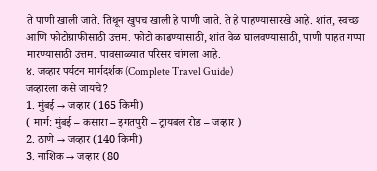ते पाणी खाली जाते. तिथून खुपच खाली हे पाणी जाते. ते हे पाहण्यासारखे आहे. शांत, स्वच्छ आणि फोटोग्राफीसाठी उत्तम. फोटो काढण्यासाठी, शांत वेळ घालवण्यासाठी, पाणी पाहत गप्पा मारण्यासाठी उत्तम. पावसाळ्यात परिसर चांगला आहे.
४. जव्हार पर्यटन मार्गदर्शक (Complete Travel Guide)
जव्हारला कसे जायचे?
1. मुंबई → जव्हार (165 किमी)
( मार्ग: मुंबई – कसारा – इगतपुरी – ट्रायबल रोड – जव्हार )
2. ठाणे → जव्हार (140 किमी)
3. नाशिक → जव्हार (80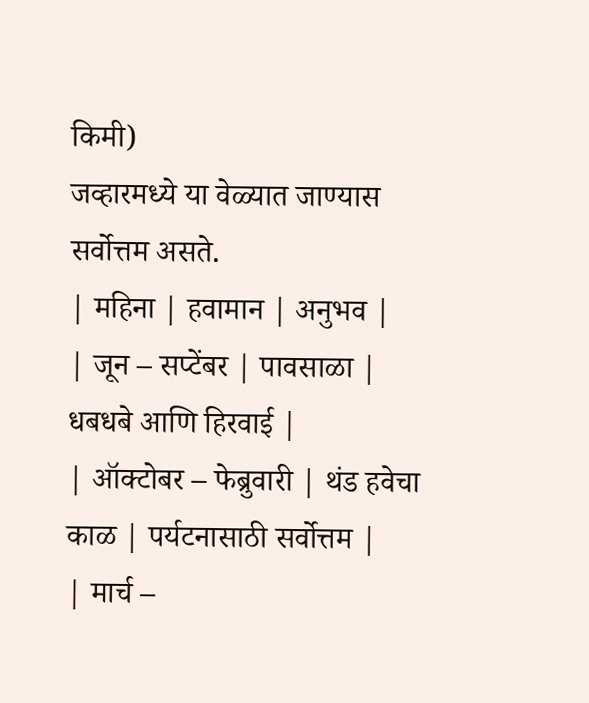किमी)
जव्हारमध्ये या वेळ्यात जाण्यास सर्वोत्तम असते.
| महिना | हवामान | अनुभव |
| जून – सप्टेंबर | पावसाळा | धबधबे आणि हिरवाई |
| ऑक्टोबर – फेब्रुवारी | थंड हवेचा काळ | पर्यटनासाठी सर्वोत्तम |
| मार्च –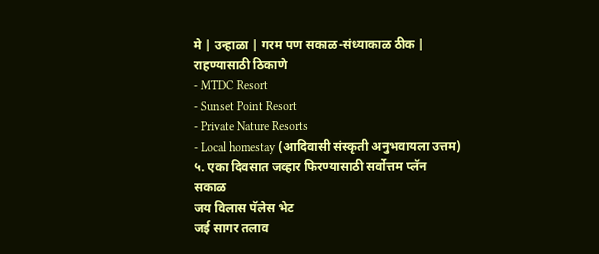मे | उन्हाळा | गरम पण सकाळ-संध्याकाळ ठीक |
राहण्यासाठी ठिकाणे
- MTDC Resort
- Sunset Point Resort
- Private Nature Resorts
- Local homestay (आदिवासी संस्कृती अनुभवायला उत्तम)
५. एका दिवसात जव्हार फिरण्यासाठी सर्वोत्तम प्लॅन
सकाळ
जय विलास पॅलेस भेट
जई सागर तलाव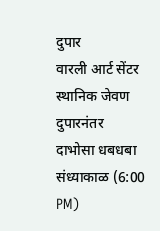दुपार
वारली आर्ट सेंटर
स्थानिक जेवण
दुपारनंतर
दाभोसा धबधबा
संध्याकाळ (6:00 PM)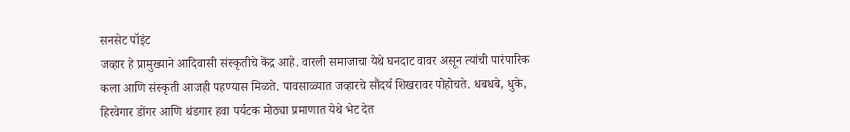सनसेट पॉइंट
जव्हार हे प्रामुख्याने आदिवासी संस्कृतीचे केंद्र आहे. वारली समाजाचा येथे घनदाट वावर असून त्यांची पारंपारिक कला आणि संस्कृती आजही पहण्यास मिळते. पावसाळ्यात जव्हारचे सौंदर्य शिखरावर पोहोचते. धबधबे, धुके, हिरवेगार डोंगर आणि थंडगार हवा पर्यटक मोठ्या प्रमाणात येथे भेट देत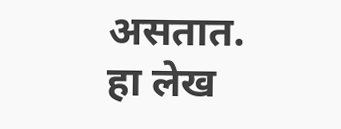असतात.
हा लेख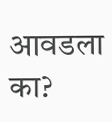आवडला का?